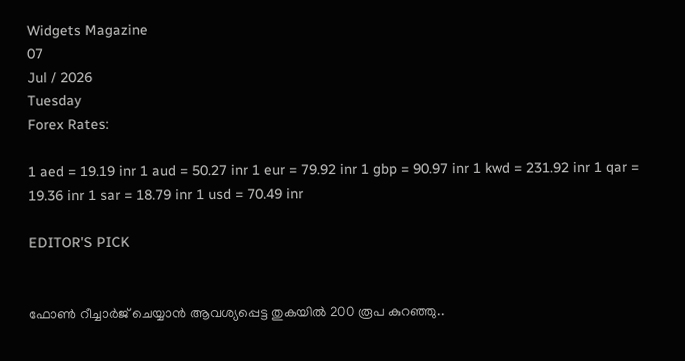Widgets Magazine
07
Jul / 2026
Tuesday
Forex Rates:

1 aed = 19.19 inr 1 aud = 50.27 inr 1 eur = 79.92 inr 1 gbp = 90.97 inr 1 kwd = 231.92 inr 1 qar = 19.36 inr 1 sar = 18.79 inr 1 usd = 70.49 inr

EDITOR'S PICK


ഫോണ്‍ റീച്ചാര്‍ജ് ചെയ്യാന്‍ ആവശ്യപ്പെട്ട തുകയില്‍ 200 രൂപ കുറഞ്ഞു..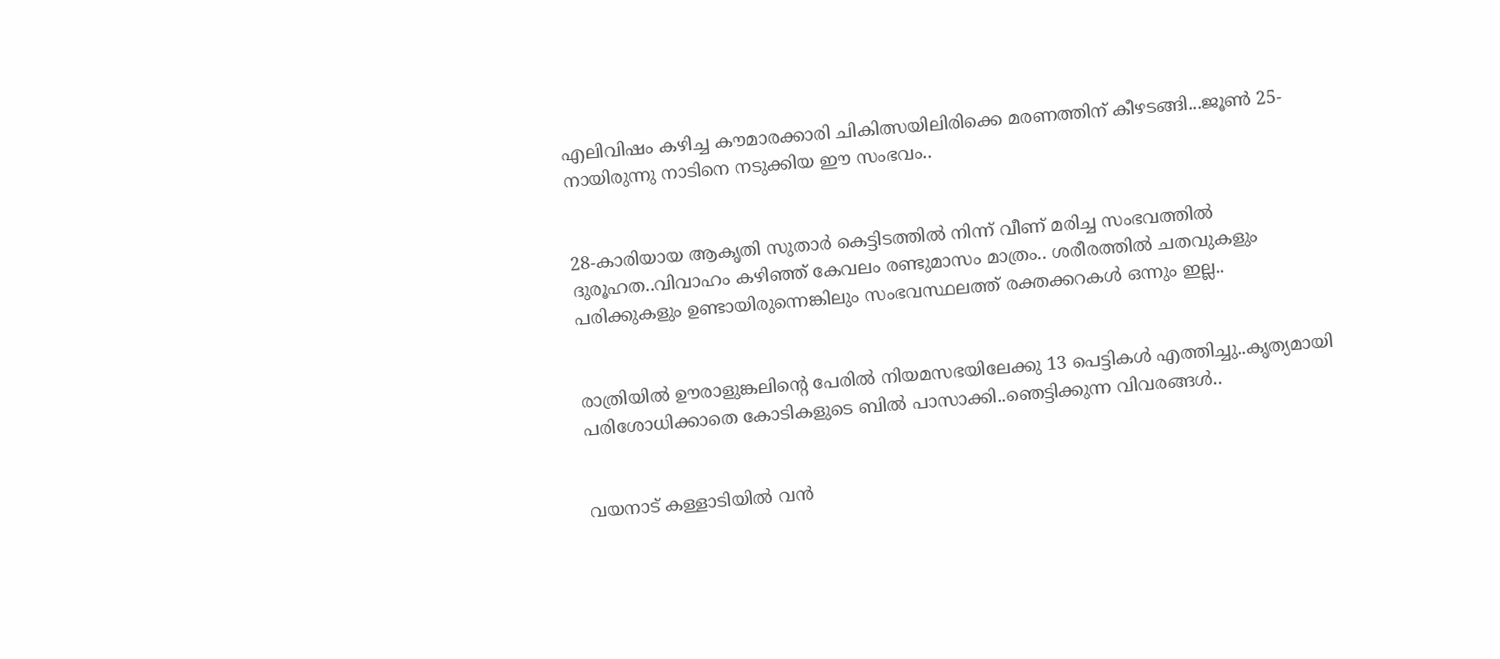എലിവിഷം കഴിച്ച കൗമാരക്കാരി ചികിത്സയിലിരിക്കെ മരണത്തിന് കീഴടങ്ങി...ജൂണ്‍ 25-നായിരുന്നു നാടിനെ നടുക്കിയ ഈ സംഭവം..


28-കാരിയായ ആകൃതി സുതാര്‍ കെട്ടിടത്തില്‍ നിന്ന് വീണ് മരിച്ച സംഭവത്തില്‍ ദുരൂഹത..വിവാഹം കഴിഞ്ഞ് കേവലം രണ്ടുമാസം മാത്രം.. ശരീരത്തില്‍ ചതവുകളും പരിക്കുകളും ഉണ്ടായിരുന്നെങ്കിലും സംഭവസ്ഥലത്ത് രക്തക്കറകള്‍ ഒന്നും ഇല്ല..


രാത്രിയിൽ ഊരാളുങ്കലിന്റെ പേരിൽ നിയമസഭയിലേക്കു 13 പെട്ടികൾ എത്തിച്ചു..കൃത്യമായി പരിശോധിക്കാതെ കോടികളുടെ ബിൽ പാസാക്കി..ഞെട്ടിക്കുന്ന വിവരങ്ങൾ..


വയനാട് കള്ളാടിയില്‍ വന്‍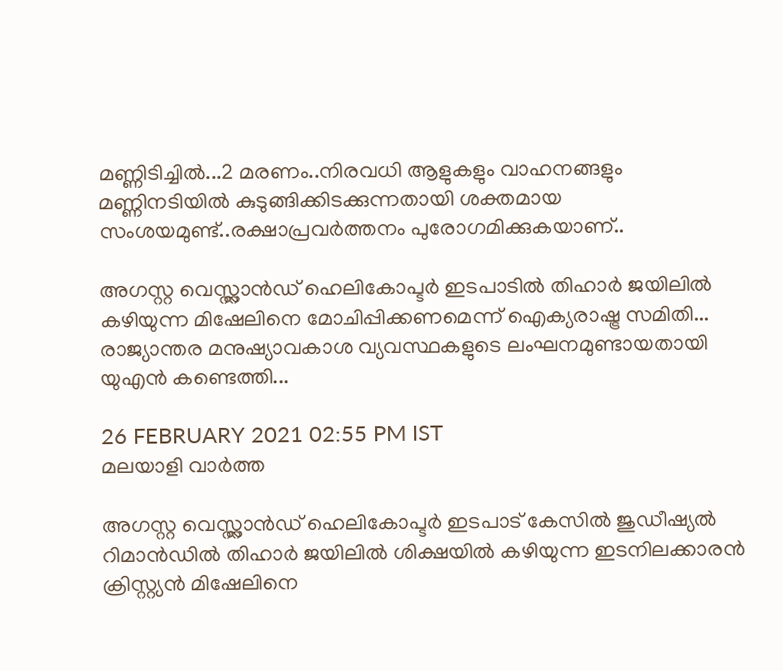മണ്ണിടിച്ചില്‍...2 മരണം..നിരവധി ആളുകളും വാഹനങ്ങളും മണ്ണിനടിയില്‍ കുടുങ്ങിക്കിടക്കുന്നതായി ശക്തമായ സംശയമുണ്ട്..രക്ഷാപ്രവർത്തനം പുരോഗമിക്കുകയാണ്..

അഗസ്റ്റ വെസ്റ്റ്ലാൻഡ് ഹെലികോപ്ടർ ഇടപാടിൽ തിഹാർ ജയിലിൽ കഴിയുന്ന മിഷേലിനെ മോചിപ്പിക്കണമെന്ന് ഐക്യരാഷ്ട്ര സമിതി... രാജ്യാന്തര മനുഷ്യാവകാശ വ്യവസ്ഥകളുടെ ലംഘനമുണ്ടായതായി യുഎൻ കണ്ടെത്തി...

26 FEBRUARY 2021 02:55 PM IST
മലയാളി വാര്‍ത്ത

അഗസ്റ്റ വെസ്റ്റ്ലാൻഡ് ഹെലികോപ്ടർ ഇടപാട് കേസിൽ ജുഡീഷ്യൽ റിമാൻഡിൽ തിഹാർ ജയിലിൽ ശിക്ഷയിൽ കഴിയുന്ന ഇടനിലക്കാരൻ ക്രിസ്റ്റ്യൻ മിഷേലിനെ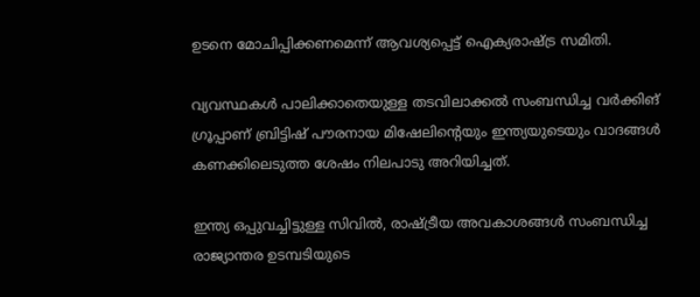ഉടനെ മോചിപ്പിക്കണമെന്ന് ആവശ്യപ്പെട്ട് ഐക്യരാഷ്ട്ര സമിതി.

വ്യവസ്ഥകൾ പാലിക്കാതെയുള്ള തടവിലാക്കൽ സംബന്ധിച്ച വർക്കിങ് ഗ്രൂപ്പാണ് ബ്രിട്ടിഷ് പൗരനായ മിഷേലിന്റെയും ഇന്ത്യയുടെയും വാദങ്ങൾ കണക്കിലെടുത്ത ശേഷം നിലപാടു അറിയിച്ചത്.

ഇന്ത്യ ഒപ്പുവച്ചിട്ടുള്ള സിവിൽ, രാഷ്ട്രീയ അവകാശങ്ങൾ സംബന്ധിച്ച രാജ്യാന്തര ഉടമ്പടിയുടെ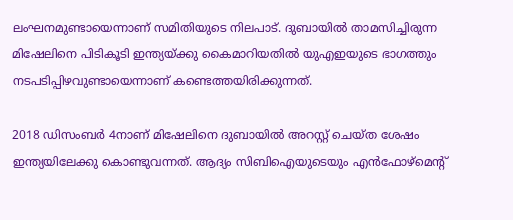ലംഘനമുണ്ടായെന്നാണ് സമിതിയുടെ നിലപാട്. ദുബായിൽ താമസിച്ചിരുന്ന മിഷേലിനെ പിടികൂടി ഇന്ത്യയ്ക്കു കൈമാറിയതിൽ യുഎഇയുടെ ഭാഗത്തും നടപടിപ്പിഴവുണ്ടായെന്നാണ് കണ്ടെത്തയിരിക്കുന്നത്.

2018 ഡിസംബർ 4നാണ് മിഷേലിനെ ദുബായിൽ അറസ്റ്റ് ചെയ്ത ശേഷം ഇന്ത്യയിലേക്കു കൊണ്ടുവന്നത്. ആദ്യം സിബിഐയുടെയും എൻഫോഴ്മെന്റ്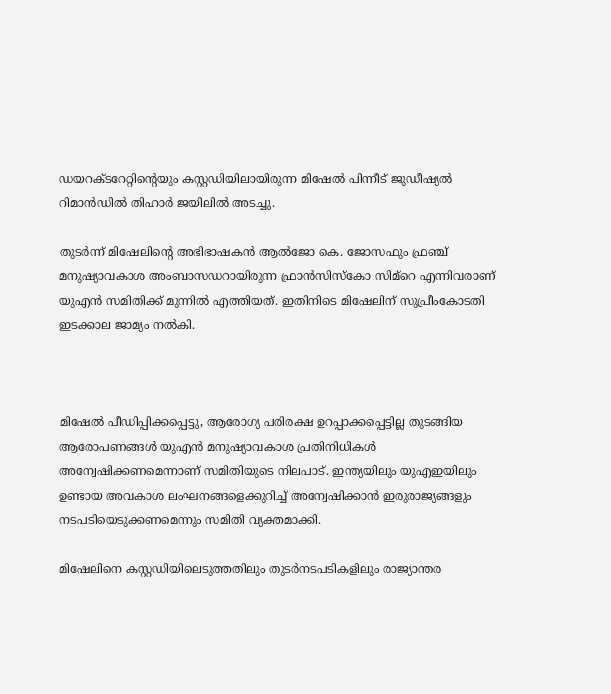ഡയറക്ടറേറ്റിന്റെയും കസ്റ്റഡിയിലായിരുന്ന മിഷേൽ പിന്നീട് ജുഡീഷ്യൽ റിമാൻഡിൽ തിഹാർ ജയിലിൽ അടച്ചു.

തുടർന്ന് മിഷേലിന്റെ അഭിഭാഷകൻ ആൽജോ കെ. ജോസഫും ഫ്രഞ്ച് മനുഷ്യാവകാശ അംബാസഡറായിരുന്ന ഫ്രാൻസിസ്കോ സിമ്റെ എന്നിവരാണ് യുഎൻ സമിതിക്ക് മുന്നിൽ എത്തിയത്. ഇതിനിടെ മിഷേലിന് സുപ്രീംകോടതി ഇടക്കാല ജാമ്യം നൽകി.



മിഷേൽ പീഡിപ്പിക്കപ്പെട്ടു, ആരോഗ്യ പരിരക്ഷ ഉറപ്പാക്കപ്പെട്ടില്ല തുടങ്ങിയ ആരോപണങ്ങൾ യുഎൻ മനുഷ്യാവകാശ പ്രതിനിധികൾ അന്വേഷിക്കണമെന്നാണ് സമിതിയുടെ നിലപാട്. ഇന്ത്യയിലും യുഎഇയിലും ഉണ്ടായ അവകാശ ലംഘനങ്ങളെക്കുറിച്ച് അന്വേഷിക്കാൻ ഇരുരാജ്യങ്ങളും നടപടിയെടുക്കണമെന്നും സമിതി വ്യക്തമാക്കി.

മിഷേലിനെ കസ്റ്റഡിയിലെടുത്തതിലും തുടർനടപടികളിലും രാജ്യാന്തര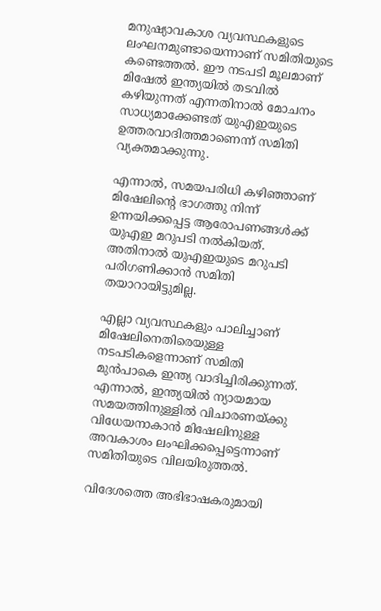മനുഷ്യാവകാശ വ്യവസ്ഥകളുടെ ലംഘനമുണ്ടായെന്നാണ് സമിതിയുടെ കണ്ടെത്തൽ. ഈ നടപടി മൂലമാണ് മിഷേൽ ഇന്ത്യയിൽ തടവിൽ കഴിയുന്നത് എന്നതിനാൽ മോചനം സാധ്യമാക്കേണ്ടത് യുഎഇയുടെ ഉത്തരവാദിത്തമാണെന്ന് സമിതി വ്യക്തമാക്കുന്നു.

എന്നാൽ, സമയപരിധി കഴിഞ്ഞാണ് മിഷേലിന്റെ ഭാഗത്തു നിന്ന് ഉന്നയിക്കപ്പെട്ട ആരോപണങ്ങൾക്ക് യുഎഇ മറുപടി നൽകിയത്. അതിനാൽ യുഎഇയുടെ മറുപടി പരിഗണിക്കാൻ സമിതി തയാറായിട്ടുമില്ല.

എല്ലാ വ്യവസ്ഥകളും പാലിച്ചാണ് മിഷേലിനെതിരെയുള്ള നടപടികളെന്നാണ് സമിതി മുൻപാകെ ഇന്ത്യ വാദിച്ചിരിക്കുന്നത്. എന്നാൽ, ഇന്ത്യയിൽ ന്യായമായ സമയത്തിനുള്ളിൽ വിചാരണയ്ക്കു വിധേയനാകാൻ മിഷേലിനുള്ള അവകാശം ലംഘിക്കപ്പെട്ടെന്നാണ് സമിതിയുടെ വിലയിരുത്തൽ.

വിദേശത്തെ അഭിഭാഷകരുമായി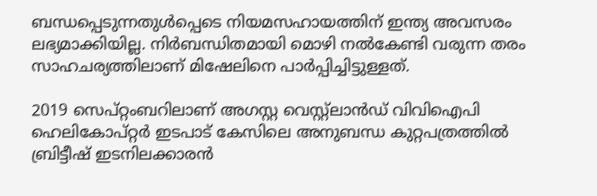ബന്ധപ്പെടുന്നതുൾപ്പെടെ നിയമസഹായത്തിന് ഇന്ത്യ അവസരം ലഭ്യമാക്കിയില്ല. നിർബന്ധിതമായി മൊഴി നൽകേണ്ടി വരുന്ന തരം സാഹചര്യത്തിലാണ് മിഷേലിനെ പാർപ്പിച്ചിട്ടുള്ളത്.

2019 സെപ്റ്റംബറിലാണ് അഗസ്റ്റ വെസ്റ്റ്‌ലാന്‍ഡ് വിവിഐപി ഹെലികോപ്റ്റര്‍ ഇടപാട് കേസിലെ അനുബന്ധ കുറ്റപത്രത്തിൽ ബ്രിട്ടീഷ് ഇടനിലക്കാരന്‍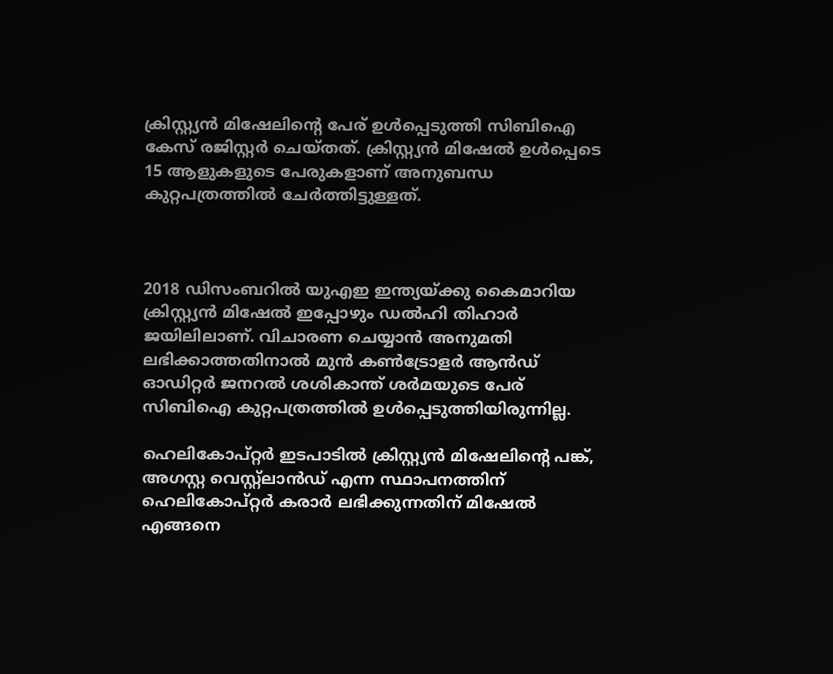ക്രിസ്റ്റ്യൻ മിഷേലിന്റെ പേര് ഉൾപ്പെടുത്തി സിബിഐ കേസ് രജിസ്റ്റർ ചെയ്തത്. ക്രിസ്റ്റ്യൻ മിഷേൽ ഉൾപ്പെടെ 15 ആളുകളുടെ പേരുകളാണ് അനുബന്ധ കുറ്റപത്രത്തിൽ ചേർത്തിട്ടുള്ളത്.



2018 ഡിസംബറിൽ യുഎഇ ഇന്ത്യയ്ക്കു കൈമാറിയ ക്രിസ്റ്റ്യൻ മിഷേൽ ഇപ്പോഴും ഡൽഹി തിഹാർ ജയിലിലാണ്. വിചാരണ ചെയ്യാൻ അനുമതി ലഭിക്കാത്തതിനാൽ മുൻ കൺട്രോളർ ആൻഡ് ഓഡിറ്റർ ജനറൽ ശശികാന്ത് ശർമയുടെ പേര് സിബിഐ കുറ്റപത്രത്തിൽ ഉൾപ്പെടുത്തിയിരുന്നില്ല.

ഹെലികോപ്റ്റര്‍ ഇടപാടിൽ ക്രിസ്റ്റ്യൻ മിഷേലിന്റെ പങ്ക്, അഗസ്റ്റ വെസ്റ്റ്‌ലാന്‍ഡ് എന്ന സ്ഥാപനത്തിന് ഹെലികോപ്റ്റര്‍ കരാർ ലഭിക്കുന്നതിന് മിഷേൽ എങ്ങനെ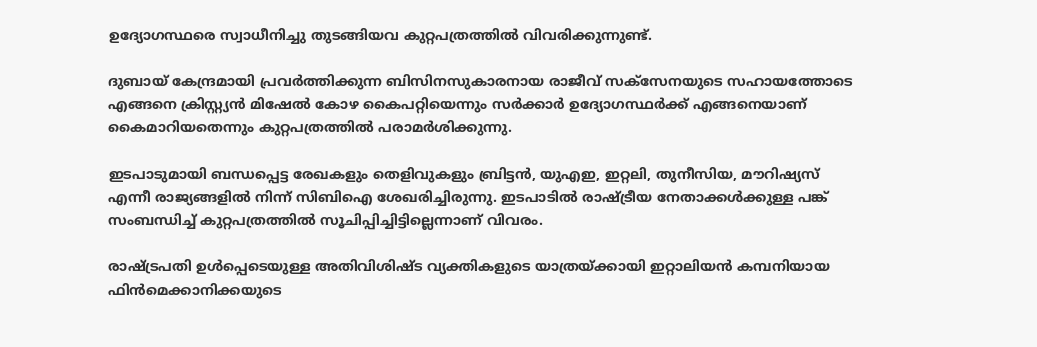ഉദ്യോഗസ്ഥരെ സ്വാധീനിച്ചു തുടങ്ങിയവ കുറ്റപത്രത്തിൽ വിവരിക്കുന്നുണ്ട്.

ദുബായ് കേന്ദ്രമായി പ്രവർത്തിക്കുന്ന ബിസിനസുകാരനായ രാജീവ് സക്സേനയുടെ സഹായത്തോടെ എങ്ങനെ ക്രിസ്റ്റ്യൻ മിഷേൽ കോഴ കൈപറ്റിയെന്നും സർക്കാർ ഉദ്യോഗസ്ഥർക്ക് എങ്ങനെയാണ് കൈമാറിയതെന്നും കുറ്റപത്രത്തിൽ പരാമർശിക്കുന്നു.

ഇടപാടുമായി ബന്ധപ്പെട്ട രേഖകളും തെളിവുകളും ബ്രിട്ടൻ, യുഎഇ, ഇറ്റലി, തുനീസിയ, മൗറിഷ്യസ് എന്നീ രാജ്യങ്ങളിൽ നിന്ന് സിബിഐ ശേഖരിച്ചിരുന്നു. ഇടപാടിൽ രാഷ്ട്രീയ നേതാക്കൾക്കുള്ള പങ്ക് സംബന്ധിച്ച് കുറ്റപത്രത്തിൽ സൂചിപ്പിച്ചിട്ടില്ലെന്നാണ് വിവരം.

രാഷ്ട്രപതി ഉൾപ്പെടെയുള്ള അതിവിശിഷ്ട വ്യക്തികളുടെ യാത്രയ്ക്കായി ഇറ്റാലിയൻ കമ്പനിയായ ഫിൻമെക്കാനിക്കയുടെ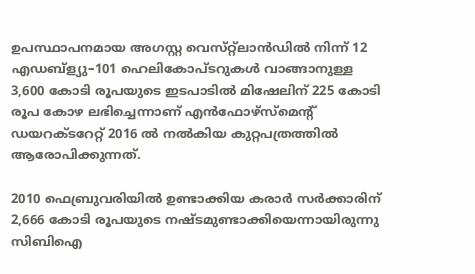ഉപസ്ഥാപനമായ അഗസ്റ്റ വെസ്‌റ്റ്ലാൻഡിൽ നിന്ന് 12 എഡബ്ള്യു–101 ഹെലികോപ്ടറുകൾ വാങ്ങാനുള്ള 3,600 കോടി രൂപയുടെ ഇടപാടിൽ മിഷേലിന് 225 കോടി രൂപ കോഴ ലഭിച്ചെന്നാണ് എൻഫോഴ്സ്മെന്റ് ഡയറക്ടറേറ്റ് 2016 ൽ നൽകിയ കുറ്റപത്രത്തിൽ ആരോപിക്കുന്നത്.

2010 ഫെബ്രുവരിയിൽ ഉണ്ടാക്കിയ കരാർ സർക്കാരിന് 2,666 കോടി രൂപയുടെ നഷ്ടമുണ്ടാക്കിയെന്നായിരുന്നു സിബിഐ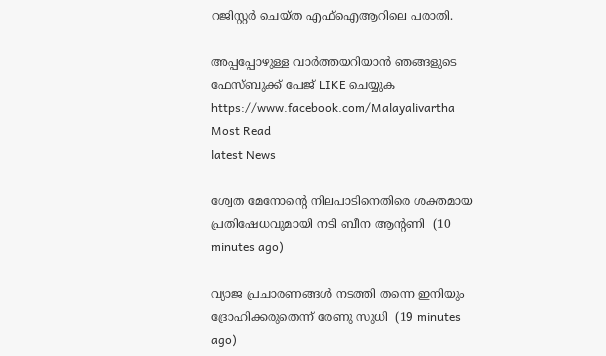റജിസ്റ്റർ ചെയ്ത എഫ്ഐആറിലെ പരാതി.

അപ്പപ്പോഴുള്ള വാര്‍ത്തയറിയാന്‍ ഞങ്ങളുടെ ഫേസ്‌ബുക്ക്‌ പേജ് LIKE ചെയ്യുക
https://www.facebook.com/Malayalivartha
Most Read
latest News

ശ്വേത മേനോന്റെ നിലപാടിനെതിരെ ശക്തമായ പ്രതിഷേധവുമായി നടി ബീന ആന്റണി  (10 minutes ago)

വ്യാജ പ്രചാരണങ്ങള്‍ നടത്തി തന്നെ ഇനിയും ദ്രോഹിക്കരുതെന്ന് രേണു സുധി  (19 minutes ago)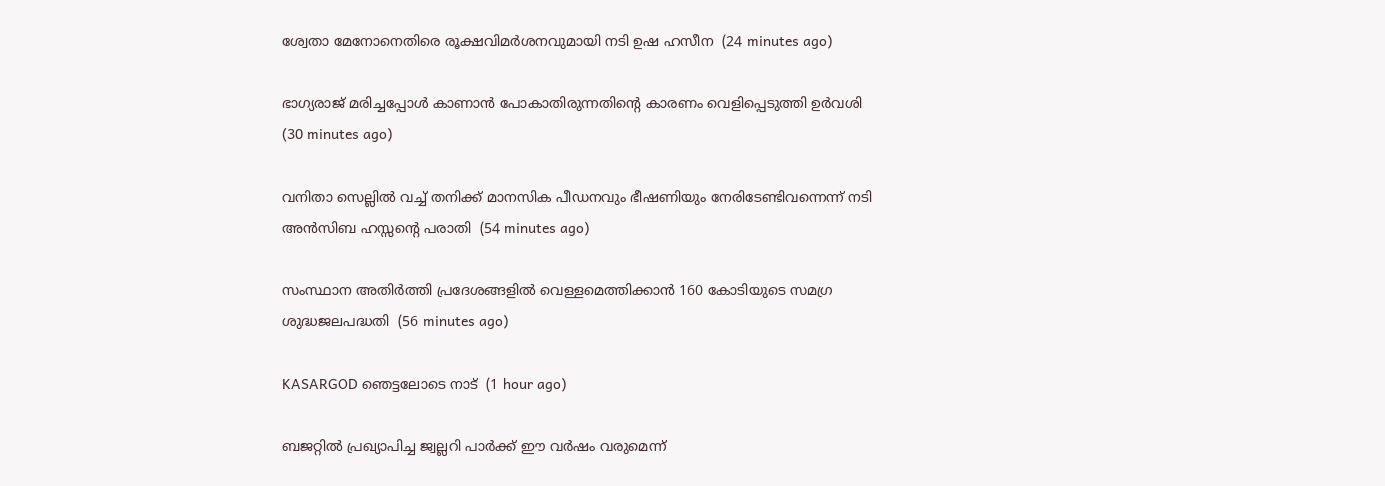ശ്വേതാ മേനോനെതിരെ രൂക്ഷവിമര്‍ശനവുമായി നടി ഉഷ ഹസീന  (24 minutes ago)

ഭാഗ്യരാജ് മരിച്ചപ്പോള്‍ കാണാന്‍ പോകാതിരുന്നതിന്റെ കാരണം വെളിപ്പെടുത്തി ഉര്‍വശി  (30 minutes ago)

വനിതാ സെല്ലില്‍ വച്ച് തനിക്ക് മാനസിക പീഡനവും ഭീഷണിയും നേരിടേണ്ടിവന്നെന്ന് നടി അന്‍സിബ ഹസ്സന്റെ പരാതി  (54 minutes ago)

സംസ്ഥാന അതിര്‍ത്തി പ്രദേശങ്ങളില്‍ വെള്ളമെത്തിക്കാന്‍ 160 കോടിയുടെ സമഗ്ര ശുദ്ധജലപദ്ധതി  (56 minutes ago)

KASARGOD ഞെട്ടലോടെ നാട്  (1 hour ago)

ബജറ്റില്‍ പ്രഖ്യാപിച്ച ജ്വല്ലറി പാര്‍ക്ക് ഈ വര്‍ഷം വരുമെന്ന്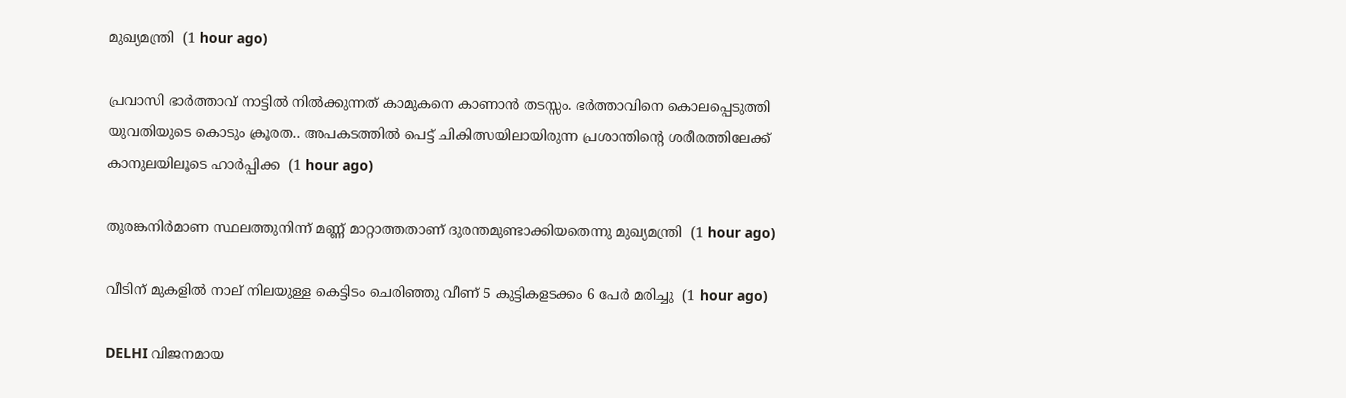മുഖ്യമന്ത്രി  (1 hour ago)

പ്രവാസി ഭാർത്താവ് നാട്ടിൽ നിൽക്കുന്നത് കാമുകനെ കാണാൻ തടസ്സം. ഭർത്താവിനെ കൊലപ്പെടുത്തി യുവതിയുടെ കൊടും ക്രൂരത.. അപകടത്തിൽ പെട്ട് ചികിത്സയിലായിരുന്ന പ്രശാന്തിന്റെ ശരീരത്തിലേക്ക് കാനുലയിലൂടെ ഹാർപ്പിക്ക  (1 hour ago)

തുരങ്കനിര്‍മാണ സ്ഥലത്തുനിന്ന് മണ്ണ് മാറ്റാത്തതാണ് ദുരന്തമുണ്ടാക്കിയതെന്നു മുഖ്യമന്ത്രി  (1 hour ago)

വീടിന് മുകളില്‍ നാല് നിലയുള്ള കെട്ടിടം ചെരിഞ്ഞു വീണ് 5 കുട്ടികളടക്കം 6 പേര്‍ മരിച്ചു  (1 hour ago)

DELHI വിജനമായ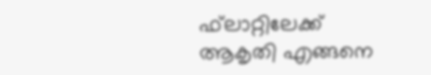ഫ്‌ലാറ്റിലേക്ക് ആകൃതി എങ്ങനെ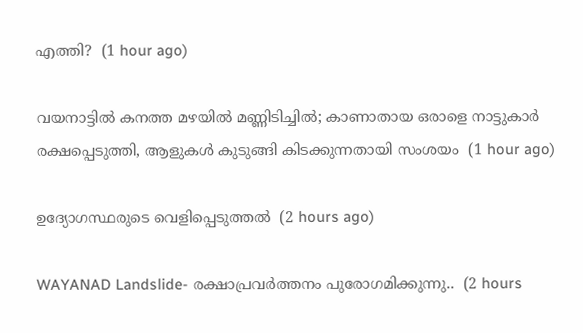എത്തി?  (1 hour ago)

വയനാട്ടില്‍ കനത്ത മഴയില്‍ മണ്ണിടിച്ചില്‍; കാണാതായ ഒരാളെ നാട്ടുകാര്‍ രക്ഷപ്പെടുത്തി, ആളുകള്‍ കുടുങ്ങി കിടക്കുന്നതായി സംശയം  (1 hour ago)

ഉദ്യോഗസ്ഥരുടെ വെളിപ്പെടുത്തൽ  (2 hours ago)

WAYANAD Landslide- രക്ഷാപ്രവർത്തനം പുരോഗമിക്കുന്നു..  (2 hours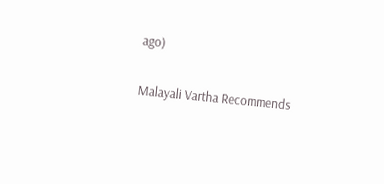ago)

Malayali Vartha Recommends